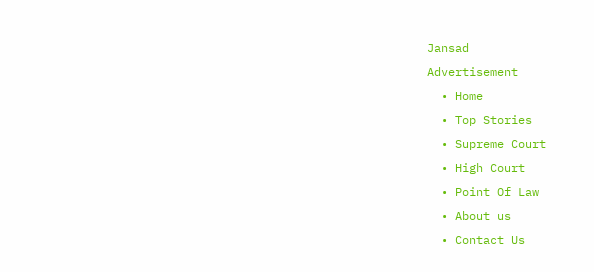Jansad
Advertisement
  • Home
  • Top Stories
  • Supreme Court
  • High Court
  • Point Of Law
  • About us
  • Contact Us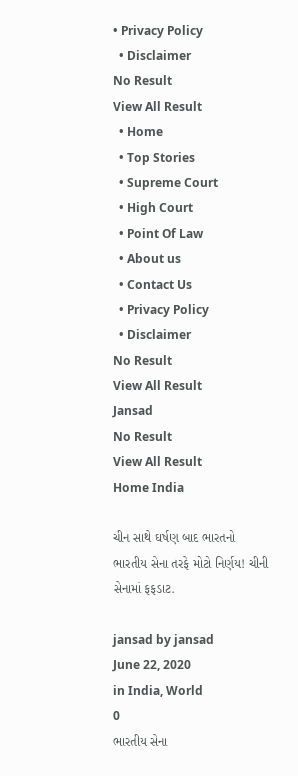• Privacy Policy
  • Disclaimer
No Result
View All Result
  • Home
  • Top Stories
  • Supreme Court
  • High Court
  • Point Of Law
  • About us
  • Contact Us
  • Privacy Policy
  • Disclaimer
No Result
View All Result
Jansad
No Result
View All Result
Home India

ચીન સાથે ઘર્ષણ બાદ ભારતનો ભારતીય સેના તરફે મોટો નિર્ણય! ચીની સેનામાં ફફડાટ.

jansad by jansad
June 22, 2020
in India, World
0
ભારતીય સેના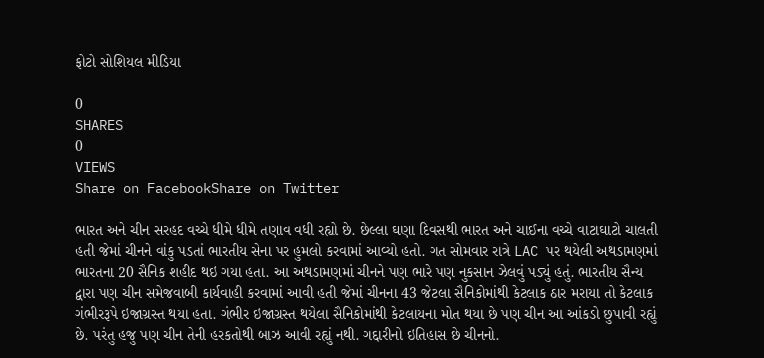ફોટો સોશિયલ મીડિયા

0
SHARES
0
VIEWS
Share on FacebookShare on Twitter

ભારત અને ચીન સરહદ વચ્ચે ધીમે ધીમે તણાવ વધી રહ્યો છે. છેલ્લા ઘણા દિવસથી ભારત અને ચાઈના વચ્ચે વાટાઘાટો ચાલતી હતી જેમાં ચીનને વાંકુ પડતાં ભારતીય સેના પર હુમલો કરવામાં આવ્યો હતો. ગત સોમવાર રાત્રે LAC પર થયેલી અથડામણમાં ભારતના 20 સૈનિક શહીદ થઇ ગયા હતા. આ અથડામણમાં ચીનને પણ ભારે પણ નુકસાન ઝેલવું પડ્યું હતું. ભારતીય સૈન્ય દ્વારા પણ ચીન સમેજવાબી કાર્યવાહી કરવામાં આવી હતી જેમાં ચીનના 43 જેટલા સૈનિકોમાંથી કેટલાક ઠાર મરાયા તો કેટલાક ગંભીરરૂપે ઇજાગ્રસ્ત થયા હતા. ગંભીર ઇજાગ્રસ્ત થયેલા સૈનિકોમાંથી કેટલાયના મોત થયા છે પણ ચીન આ આંકડો છુપાવી રહ્યું છે. પરંતુ હજુ પણ ચીન તેની હરકતોથી બાઝ આવી રહ્યું નથી. ગદ્દારીનો ઇતિહાસ છે ચીનનો.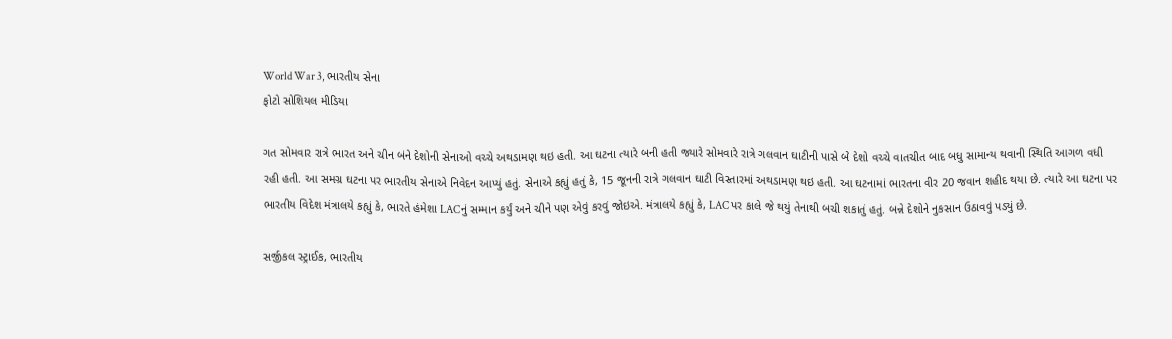World War 3, ભારતીય સેના
ફોટો સોશિયલ મીડિયા

ગત સોમવાર રાત્રે ભારત અને ચીન બંને દેશોની સેનાઓ વચ્ચે અથડામણ થઇ હતી. આ ઘટના ત્યારે બની હતી જ્યારે સોમવારે રાત્રે ગલવાન ઘાટીની પાસે બે દેશો વચ્ચે વાતચીત બાદ બધુ સામાન્ય થવાની સ્થિતિ આગળ વધી રહી હતી. આ સમગ્ર ઘટના પર ભારતીય સેનાએ નિવેદન આપ્યું હતું. સેનાએ કહ્યું હતું કે, 15 જૂનની રાત્રે ગલવાન ઘાટી વિસ્તારમાં અથડામણ થઇ હતી. આ ઘટનામાં ભારતના વીર 20 જવાન શહીદ થયા છે. ત્યારે આ ઘટના પર ભારતીય વિદેશ મંત્રાલયે કહ્યું કે, ભારતે હંમેશા LACનું સમ્માન કર્યું અને ચીને પણ એવું કરવું જોઇએ. મંત્રાલયે કહ્યું કે, LAC પર કાલે જે થયું તેનાથી બચી શકાતું હતું. બન્ને દેશોને નુકસાન ઉઠાવવું પડ્યું છે.

સર્જીકલ સ્ટ્રાઈક, ભારતીય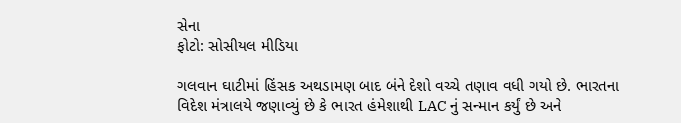સેના
ફોટો: સોસીયલ મીડિયા

ગલવાન ઘાટીમાં હિંસક અથડામણ બાદ બંને દેશો વચ્ચે તણાવ વધી ગયો છે. ભારતના વિદેશ મંત્રાલયે જણાવ્યું છે કે ભારત હંમેશાથી LAC નું સન્માન કર્યું છે અને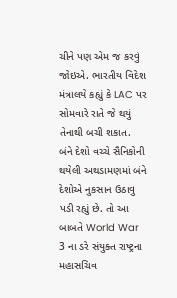ચીને પણ એમ જ કરવું જોઇએ. ભારતીય વિદેશ મંત્રાલયે કહ્યું કે LAC પર સોમવારે રાતે જે થયું તેનાથી બચી શકાત. બંને દેશો વચ્ચે સૈનિકોની થયેલી અથડામણમાં બંને દેશોએ નુકસાન ઉઠાવુ પડી રહ્યું છે. તો આ બાબતે World War 3 ના ડરે સંયુક્ત રાષ્ટ્રના મહાસચિવ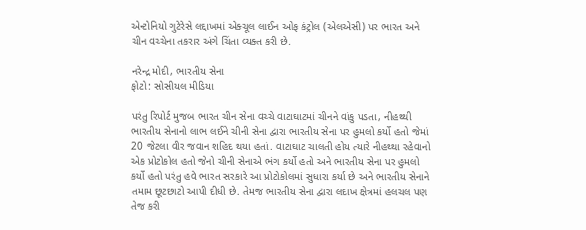એન્ટોનિયો ગુટેરેસે લદ્દાખમાં એક્ચૂલ લાઈન ઓફ કંટ્રોલ (એલએસી) પર ભારત અને ચીન વચ્ચેના તકરાર અંગે ચિંતા વ્યક્ત કરી છે.

નરેન્દ્ર મોદી, ભારતીય સેના
ફોટો: સોસીયલ મીડિયા

પરંતુ રિપોર્ટ મુજબ ભારત ચીન સેના વચ્ચે વાટાઘાટમાં ચીનને વાંકુ પડતા, નીહથ્થી ભારતીય સેનાનો લાભ લઈને ચીની સેના દ્વારા ભારતીય સેના પર હુમલો કર્યો હતો જેમાં 20 જેટલા વીર જવાન શહિદ થયા હતાં. વાટાઘાટ ચાલતી હોય ત્યારે નીહથ્થા રહેવાનો એક પ્રોટોકોલ હતો જેનો ચીની સેનાએ ભંગ કર્યો હતો અને ભારતીય સેના પર હુમલો કર્યો હતો પરંતુ હવે ભારત સરકારે આ પ્રોટોકોલમાં સુધારા કર્યા છે અને ભારતીય સેનાને તમામ છૂટછાટો આપી દીધી છે. તેમજ ભારતીય સેના દ્વારા લદાખ ક્ષેત્રમાં હલચલ પણ તેજ કરી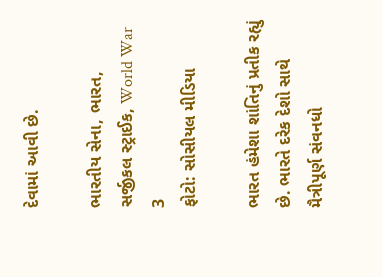દેવામાં આવી છે.

ભારતીય સેના, ભારત, સર્જીકલ સ્ટ્રાઈક, World War 3
ફોટો: સોસીયલ મીડિયા

ભારત હંમેશા શાંતિનું પ્રતીક રહ્યું છે. ભારતે દરેક દેશો સાથે મૈત્રીપૂર્ણ સંવનધો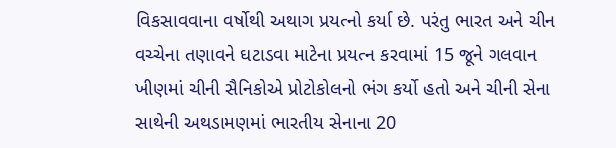વિકસાવવાના વર્ષોથી અથાગ પ્રયત્નો કર્યા છે. પરંતુ ભારત અને ચીન વચ્ચેના તણાવને ઘટાડવા માટેના પ્રયત્ન કરવામાં 15 જૂને ગલવાન ખીણમાં ચીની સૈનિકોએ પ્રોટોકોલનો ભંગ કર્યો હતો અને ચીની સેના સાથેની અથડામણમાં ભારતીય સેનાના 20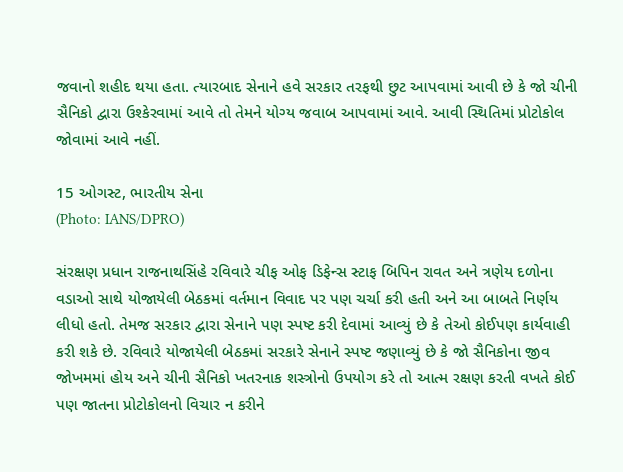જવાનો શહીદ થયા હતા. ત્યારબાદ સેનાને હવે સરકાર તરફથી છુટ આપવામાં આવી છે કે જો ચીની સૈનિકો દ્વારા ઉશ્કેરવામાં આવે તો તેમને યોગ્ય જવાબ આપવામાં આવે. આવી સ્થિતિમાં પ્રોટોકોલ જોવામાં આવે નહીં.

15 ઓગસ્ટ, ભારતીય સેના
(Photo: IANS/DPRO)

સંરક્ષણ પ્રધાન રાજનાથસિંહે રવિવારે ચીફ ઓફ ડિફેન્સ સ્ટાફ બિપિન રાવત અને ત્રણેય દળોના વડાઓ સાથે યોજાયેલી બેઠકમાં વર્તમાન વિવાદ પર પણ ચર્ચા કરી હતી અને આ બાબતે નિર્ણય લીધો હતો. તેમજ સરકાર દ્વારા સેનાને પણ સ્પષ્ટ કરી દેવામાં આવ્યું છે કે તેઓ કોઈપણ કાર્યવાહી કરી શકે છે. રવિવારે યોજાયેલી બેઠકમાં સરકારે સેનાને સ્પષ્ટ જણાવ્યું છે કે જો સૈનિકોના જીવ જોખમમાં હોય અને ચીની સૈનિકો ખતરનાક શસ્ત્રોનો ઉપયોગ કરે તો આત્મ રક્ષણ કરતી વખતે કોઈ પણ જાતના પ્રોટોકોલનો વિચાર ન કરીને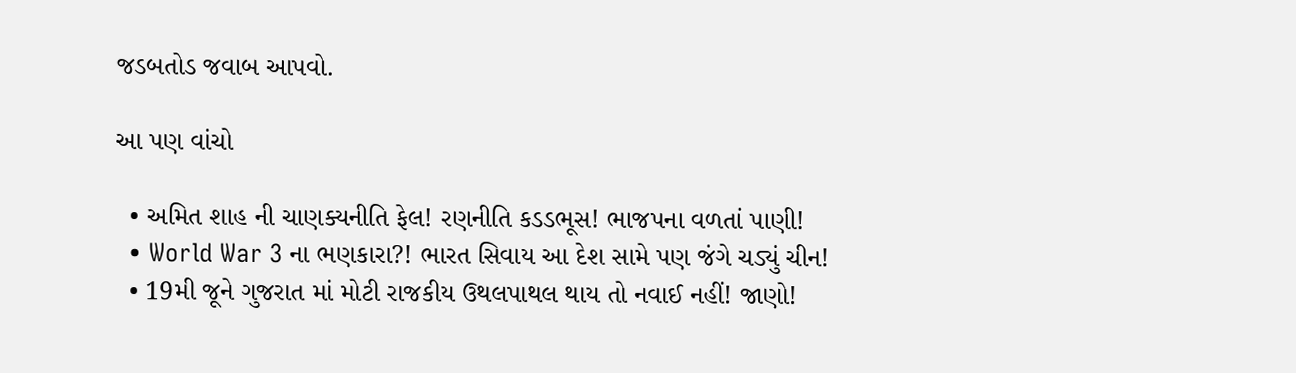જડબતોડ જવાબ આપવો.

આ પણ વાંચો

  • અમિત શાહ ની ચાણક્યનીતિ ફેલ! રણનીતિ કડડભૂસ! ભાજપના વળતાં પાણી!
  • World War 3 ના ભણકારા?! ભારત સિવાય આ દેશ સામે પણ જંગે ચડ્યું ચીન!
  • 19મી જૂને ગુજરાત માં મોટી રાજકીય ઉથલપાથલ થાય તો નવાઈ નહીં! જાણો!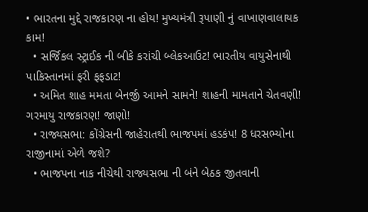• ભારતના મુદ્દે રાજકારણ ના હોય! મુખ્યમંત્રી રૂપાણી નું વાખાણવાલાયક કામ!
  • સર્જિકલ સ્ટ્રાઈક ની બીકે કરાંચી બ્લેકઆઉટ! ભારતીય વાયુસેનાથી પાકિસ્તાનમાં ફરી ફફડાટ!
  • અમિત શાહ મમતા બેનર્જી આમને સામને! શાહની મામતાને ચેતવણી! ગરમાયુ રાજકારણ! જાણો!
  • રાજ્યસભા: કોંગ્રેસની જાહેરાતથી ભાજપમાં હડકંપ! 8 ધરસભ્યોના રાજીનામાં એળે જશે?
  • ભાજપના નાક નીચેથી રાજ્યસભા ની બંને બેઠક જીતવાની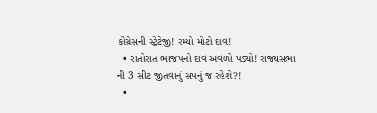કોંગ્રેસની સ્ટ્રેટેજી! રમ્યો મોટો દાવ!
  • રાતોરાત ભાજપનો દાવ અવળો પડ્યો! રાજ્યસભા ની 3 સીટ જીતવાનું સપનું જ રહેશે?!
  •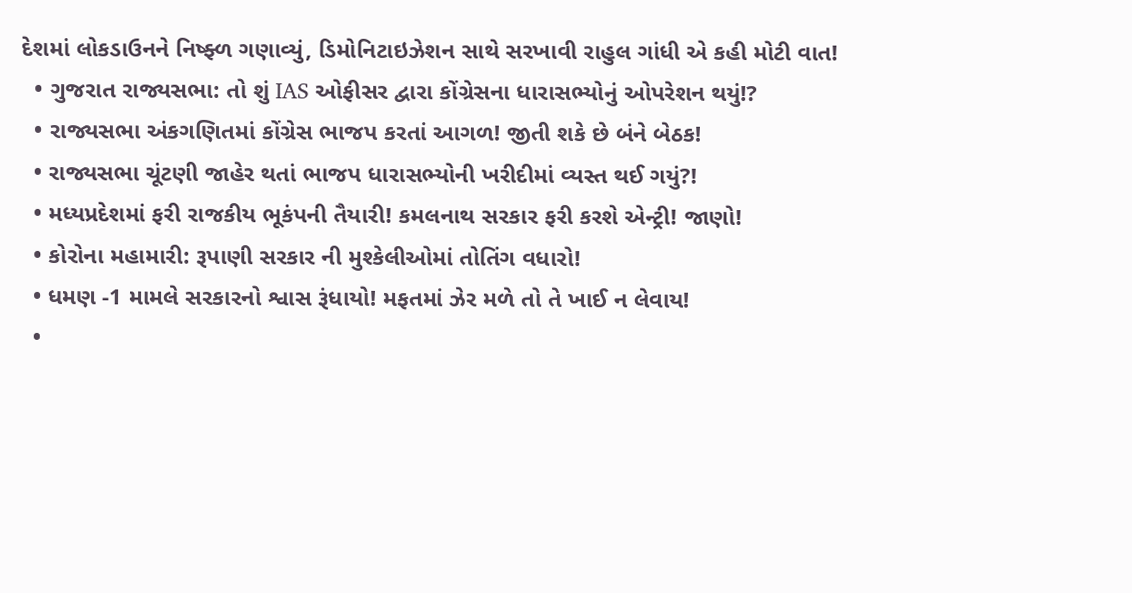દેશમાં લોકડાઉનને નિષ્ફ્ળ ગણાવ્યું, ડિમોનિટાઇઝેશન સાથે સરખાવી રાહુલ ગાંધી એ કહી મોટી વાત!
  • ગુજરાત રાજ્યસભા: તો શું IAS ઓફીસર દ્વારા કોંગ્રેસના ધારાસભ્યોનું ઓપરેશન થયું!?
  • રાજ્યસભા અંકગણિતમાં કોંગ્રેસ ભાજપ કરતાં આગળ! જીતી શકે છે બંને બેઠક!
  • રાજ્યસભા ચૂંટણી જાહેર થતાં ભાજપ ધારાસભ્યોની ખરીદીમાં વ્યસ્ત થઈ ગયું?!
  • મધ્યપ્રદેશમાં ફરી રાજકીય ભૂકંપની તૈયારી! કમલનાથ સરકાર ફરી કરશે એન્ટ્રી! જાણો!
  • કોરોના મહામારી: રૂપાણી સરકાર ની મુશ્કેલીઓમાં તોતિંગ વધારો!
  • ધમણ -1 મામલે સરકારનો શ્વાસ રૂંધાયો! મફતમાં ઝેર મળે તો તે ખાઈ ન લેવાય!
  •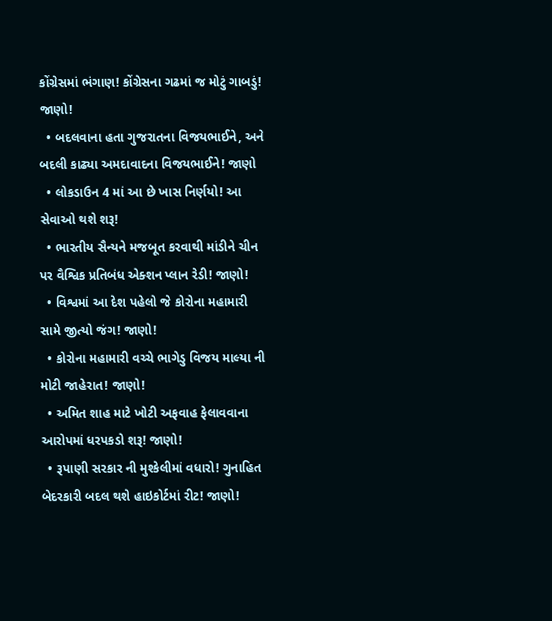કોંગ્રેસમાં ભંગાણ! કોંગ્રેસના ગઢમાં જ મોટું ગાબડું! જાણો!
  • બદલવાના હતા ગુજરાતના વિજયભાઈને, અને બદલી કાઢ્યા અમદાવાદના વિજયભાઈને! જાણો
  • લોકડાઉન 4 માં આ છે ખાસ નિર્ણયો! આ સેવાઓ થશે શરૂ!
  • ભારતીય સૈન્યને મજબૂત કરવાથી માંડીને ચીન પર વૈશ્વિક પ્રતિબંધ એક્શન પ્લાન રેડી! જાણો!
  • વિશ્વમાં આ દેશ પહેલો જે કોરોના મહામારી સામે જીત્યો જંગ! જાણો!
  • કોરોના મહામારી વચ્ચે ભાગેડુ વિજય માલ્યા ની મોટી જાહેરાત! જાણો!
  • અમિત શાહ માટે ખોટી અફવાહ ફેલાવવાના આરોપમાં ધરપકડો શરૂ! જાણો!
  • રૂપાણી સરકાર ની મુશ્કેલીમાં વધારો! ગુનાહિત બેદરકારી બદલ થશે હાઇકોર્ટમાં રીટ! જાણો!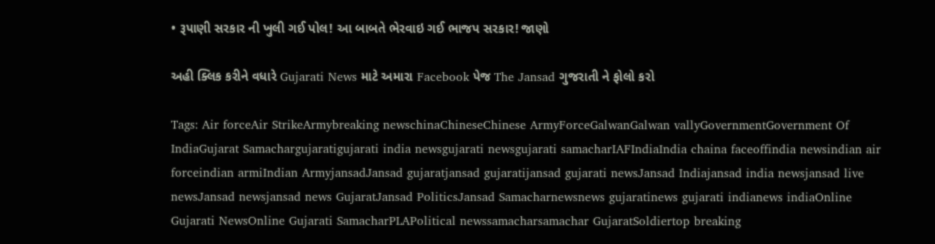• રૂપાણી સરકાર ની ખુલી ગઈ પોલ! આ બાબતે ભેરવાઇ ગઈ ભાજપ સરકાર! જાણો

અહી ક્લિક કરીને વધારે Gujarati News માટે અમારા Facebook પેજ The Jansad ગુજરાતી ને ફોલો કરો

Tags: Air forceAir StrikeArmybreaking newschinaChineseChinese ArmyForceGalwanGalwan vallyGovernmentGovernment Of IndiaGujarat Samachargujaratigujarati india newsgujarati newsgujarati samacharIAFIndiaIndia chaina faceoffindia newsindian air forceindian armiIndian ArmyjansadJansad gujaratjansad gujaratijansad gujarati newsJansad Indiajansad india newsjansad live newsJansad newsjansad news GujaratJansad PoliticsJansad Samacharnewsnews gujaratinews gujarati indianews indiaOnline Gujarati NewsOnline Gujarati SamacharPLAPolitical newssamacharsamachar GujaratSoldiertop breaking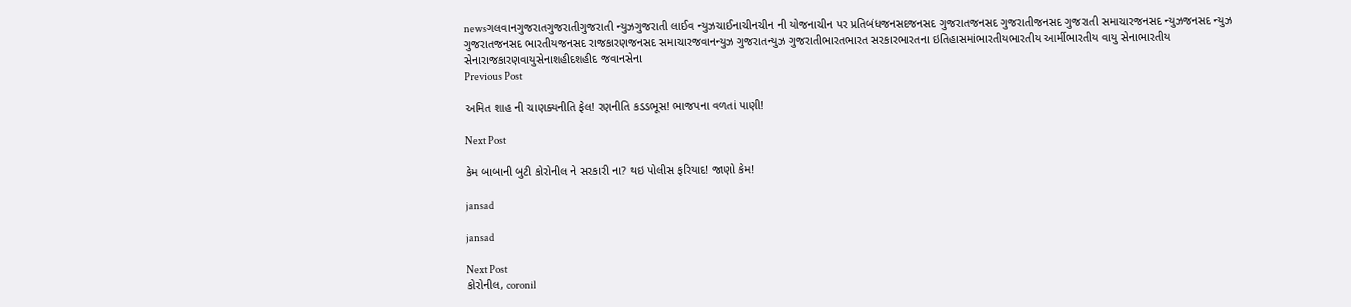newsગલવાનગુજરાતગુજરાતીગુજરાતી ન્યુઝગુજરાતી લાઈવ ન્યુઝચાઈનાચીનચીન ની યોજનાચીન પર પ્રતિબંધજનસદજનસદ ગુજરાતજનસદ ગુજરાતીજનસદ ગુજરાતી સમાચારજનસદ ન્યુઝજનસદ ન્યુઝ ગુજરાતજનસદ ભારતીયજનસદ રાજકારણજનસદ સમાચારજવાનન્યુઝ ગુજરાતન્યુઝ ગુજરાતીભારતભારત સરકારભારતના ઇતિહાસમાંભારતીયભારતીય આર્મીભારતીય વાયુ સેનાભારતીય સેનારાજકારણવાયુસેનાશહીદશહીદ જવાનસેના
Previous Post

અમિત શાહ ની ચાણક્યનીતિ ફેલ! રણનીતિ કડડભૂસ! ભાજપના વળતાં પાણી!

Next Post

કેમ બાબાની બુટી કોરોનીલ ને સરકારી ના? થઇ પોલીસ ફરિયાદ! જાણો કેમ!

jansad

jansad

Next Post
કોરોનીલ, coronil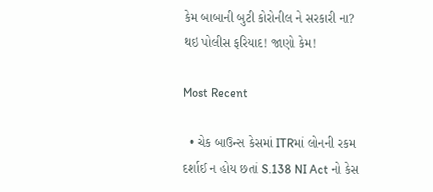કેમ બાબાની બુટી કોરોનીલ ને સરકારી ના? થઇ પોલીસ ફરિયાદ! જાણો કેમ!

Most Recent

  • ચેક બાઉન્સ કેસમાં ITRમાં લોનની રકમ દર્શાઈ ન હોય છતાં S.138 NI Act નો કેસ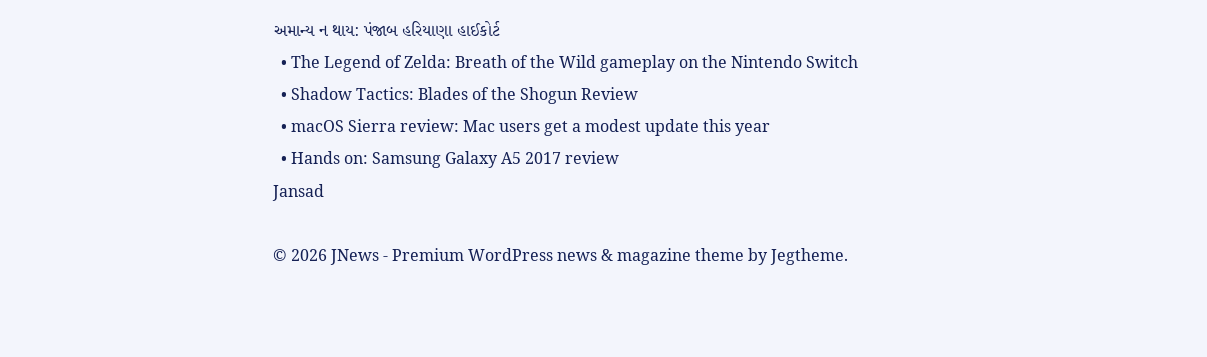અમાન્ય ન થાય: પંજાબ હરિયાણા હાઈકોર્ટ
  • The Legend of Zelda: Breath of the Wild gameplay on the Nintendo Switch
  • Shadow Tactics: Blades of the Shogun Review
  • macOS Sierra review: Mac users get a modest update this year
  • Hands on: Samsung Galaxy A5 2017 review
Jansad

© 2026 JNews - Premium WordPress news & magazine theme by Jegtheme.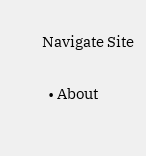Navigate Site

  • About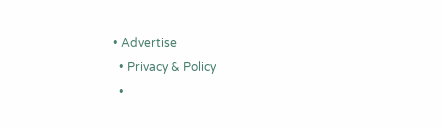• Advertise
  • Privacy & Policy
  •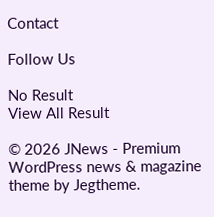Contact

Follow Us

No Result
View All Result

© 2026 JNews - Premium WordPress news & magazine theme by Jegtheme.